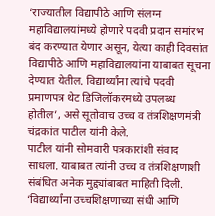‘राज्यातील विद्यापीठे आणि संलग्न महाविद्यालयांमध्ये होणारे पदवी प्रदान समांरभ बंद करण्यात येणार असून, येत्या काही दिवसांत विद्यापीठे आणि महाविद्यालयांना याबाबत सूचना देण्यात येतील. विद्यार्थ्यांना त्यांचे पदवी प्रमाणपत्र थेट डिजिलॉकरमध्ये उपलब्ध होतील’, असे सूतोवाच उच्च व तंत्रशिक्षणमंत्री चंद्रकांत पाटील यांनी केले.
पाटील यांनी सोमवारी पत्रकारांशी संवाद साधला. याबाबत त्यांनी उच्च व तंत्रशिक्षणाशी संबंधित अनेक मुद्द्यांबाबत माहिती दिली. ‘विद्यार्थ्यांना उच्चशिक्षणाच्या संधी आणि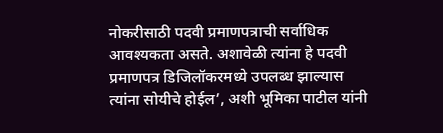नोकरीसाठी पदवी प्रमाणपत्राची सर्वाधिक आवश्यकता असते. अशावेळी त्यांना हे पदवी प्रमाणपत्र डिजिलॉकरमध्ये उपलब्ध झाल्यास त्यांना सोयीचे होईल’, अशी भूमिका पाटील यांनी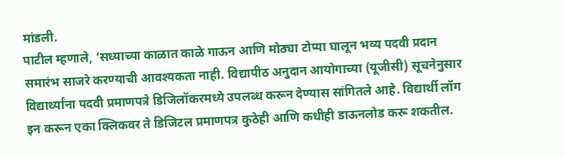मांडली.
पाटील म्हणाले, ‘सध्याच्या काळात काळे गाऊन आणि मोठ्या टोप्या घालून भव्य पदवी प्रदान समारंभ साजरे करण्याची आवश्यकता नाही. विद्यापीठ अनुदान आयोगाच्या (यूजीसी) सूचनेनुसार विद्यार्थ्यांना पदवी प्रमाणपत्रे डिजिलॉकरमध्ये उपलब्ध करून देण्यास सांगितले आहे. विद्यार्थी लॉग इन करून एका क्लिकवर ते डिजिटल प्रमाणपत्र कुठेही आणि कधीही डाऊनलोड करू शकतील.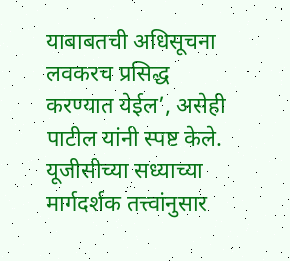याबाबतची अधिसूचना लवकरच प्रसिद्ध करण्यात येईल’, असेही पाटील यांनी स्पष्ट केले.
यूजीसीच्या सध्याच्या मार्गदर्शक तत्त्वांनुसार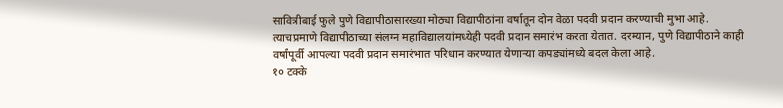सावित्रीबाई फुले पुणे विद्यापीठासारख्या मोठ्या विद्यापीठांना वर्षातून दोन वेळा पदवी प्रदान करण्याची मुभा आहे. त्याचप्रमाणे विद्यापीठाच्या संलग्न महाविद्यालयांमध्येही पदवी प्रदान समारंभ करता येतात. दरम्यान, पुणे विद्यापीठाने काही वर्षांपूर्वी आपल्या पदवी प्रदान समारंभात परिधान करण्यात येणाऱ्या कपड्यांमध्ये बदल केला आहे.
१० टक्के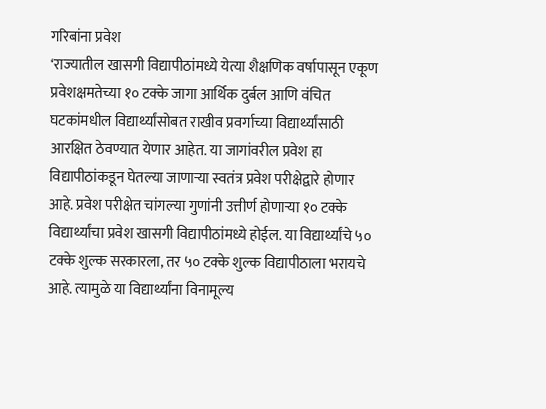गरिबांना प्रवेश
‘राज्यातील खासगी विद्यापीठांमध्ये येत्या शैक्षणिक वर्षापासून एकूण प्रवेशक्षमतेच्या १० टक्के जागा आर्थिक दुर्बल आणि वंचित घटकांमधील विद्यार्थ्यांसोबत राखीव प्रवर्गाच्या विद्यार्थ्यांसाठी आरक्षित ठेवण्यात येणार आहेत. या जागांवरील प्रवेश हा विद्यापीठांकडून घेतल्या जाणाऱ्या स्वतंत्र प्रवेश परीक्षेद्वारे होणार आहे. प्रवेश परीक्षेत चांगल्या गुणांनी उत्तीर्ण होणाऱ्या १० टक्के विद्यार्थ्यांचा प्रवेश खासगी विद्यापीठांमध्ये होईल. या विद्यार्थ्यांचे ५० टक्के शुल्क सरकारला, तर ५० टक्के शुल्क विद्यापीठाला भरायचे आहे. त्यामुळे या विद्यार्थ्यांना विनामूल्य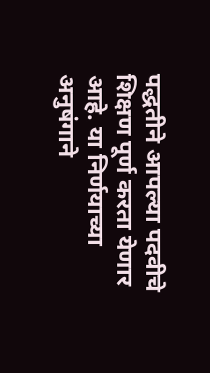पद्धतीने आपल्या पदवीचे शिक्षण पूर्ण करता येणार आहे. या निर्णयाच्या अनुषंगाने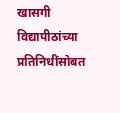खासगी विद्यापीठांच्या प्रतिनिधींसोबत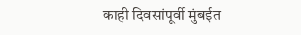काही दिवसांपूर्वी मुंबईत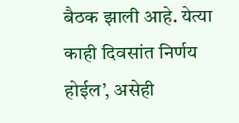बैठक झाली आहे. येत्या काही दिवसांत निर्णय होईल’, असेही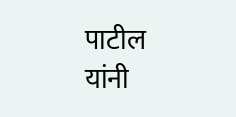पाटील यांनी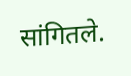सांगितले.